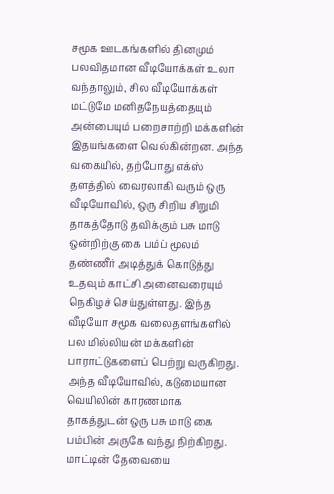சமூக ஊடகங்களில் தினமும் பலவிதமான வீடியோக்கள் உலா வந்தாலும், சில வீடியோக்கள் மட்டுமே மனிதநேயத்தையும் அன்பையும் பறைசாற்றி மக்களின் இதயங்களை வெல்கின்றன. அந்த வகையில், தற்போது எக்ஸ் தளத்தில் வைரலாகி வரும் ஒரு வீடியோவில், ஒரு சிறிய சிறுமி தாகத்தோடு தவிக்கும் பசு மாடு ஒன்றிற்கு கை பம்ப் மூலம் தண்ணீர் அடித்துக் கொடுத்து உதவும் காட்சி அனைவரையும் நெகிழச் செய்துள்ளது. இந்த வீடியோ சமூக வலைதளங்களில் பல மில்லியன் மக்களின் பாராட்டுகளைப் பெற்று வருகிறது.
அந்த வீடியோவில், கடுமையான வெயிலின் காரணமாக தாகத்துடன் ஒரு பசு மாடு கை பம்பின் அருகே வந்து நிற்கிறது. மாட்டின் தேவையை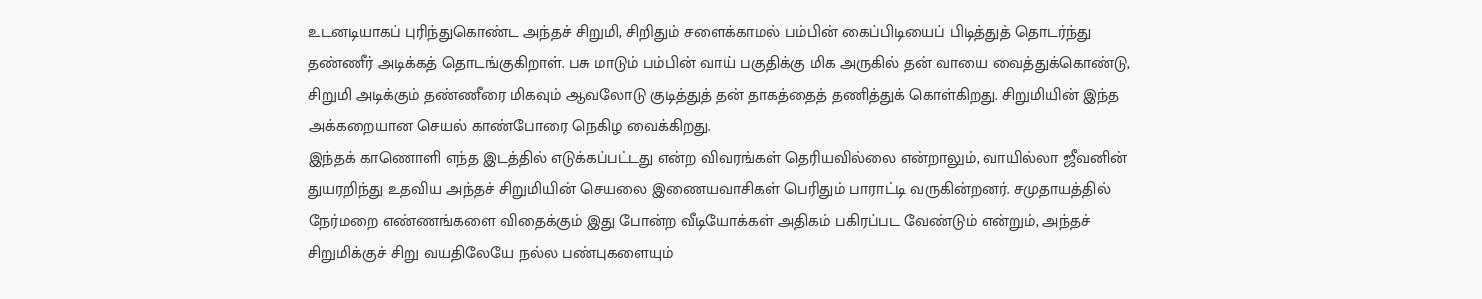உடனடியாகப் புரிந்துகொண்ட அந்தச் சிறுமி, சிறிதும் சளைக்காமல் பம்பின் கைப்பிடியைப் பிடித்துத் தொடர்ந்து தண்ணீர் அடிக்கத் தொடங்குகிறாள். பசு மாடும் பம்பின் வாய் பகுதிக்கு மிக அருகில் தன் வாயை வைத்துக்கொண்டு, சிறுமி அடிக்கும் தண்ணீரை மிகவும் ஆவலோடு குடித்துத் தன் தாகத்தைத் தணித்துக் கொள்கிறது. சிறுமியின் இந்த அக்கறையான செயல் காண்போரை நெகிழ வைக்கிறது.
இந்தக் காணொளி எந்த இடத்தில் எடுக்கப்பட்டது என்ற விவரங்கள் தெரியவில்லை என்றாலும், வாயில்லா ஜீவனின் துயரறிந்து உதவிய அந்தச் சிறுமியின் செயலை இணையவாசிகள் பெரிதும் பாராட்டி வருகின்றனர். சமுதாயத்தில் நேர்மறை எண்ணங்களை விதைக்கும் இது போன்ற வீடியோக்கள் அதிகம் பகிரப்பட வேண்டும் என்றும், அந்தச் சிறுமிக்குச் சிறு வயதிலேயே நல்ல பண்புகளையும்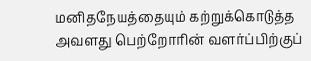மனிதநேயத்தையும் கற்றுக்கொடுத்த அவளது பெற்றோரின் வளர்ப்பிற்குப்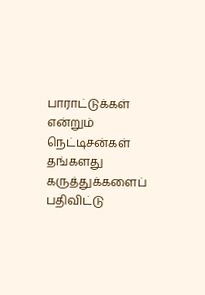பாராட்டுக்கள் என்றும் நெட்டிசன்கள் தங்களது கருத்துக்களைப் பதிவிட்டு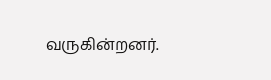வருகின்றனர்.